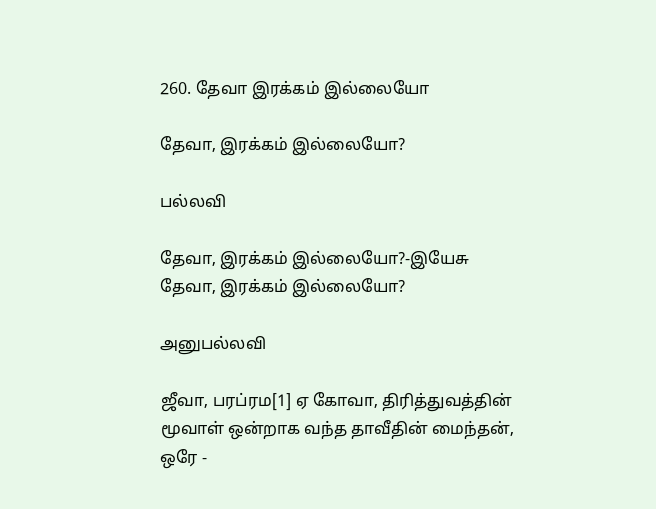260. தேவா இரக்கம் இல்லையோ

தேவா, இரக்கம் இல்லையோ?

பல்லவி

தேவா, இரக்கம் இல்லையோ?-இயேசு
தேவா, இரக்கம் இல்லையோ?

அனுபல்லவி

ஜீவா, பரப்ரம[1] ஏ கோவா, திரித்துவத்தின்
மூவாள் ஒன்றாக வந்த தாவீதின் மைந்தன், ஒரே -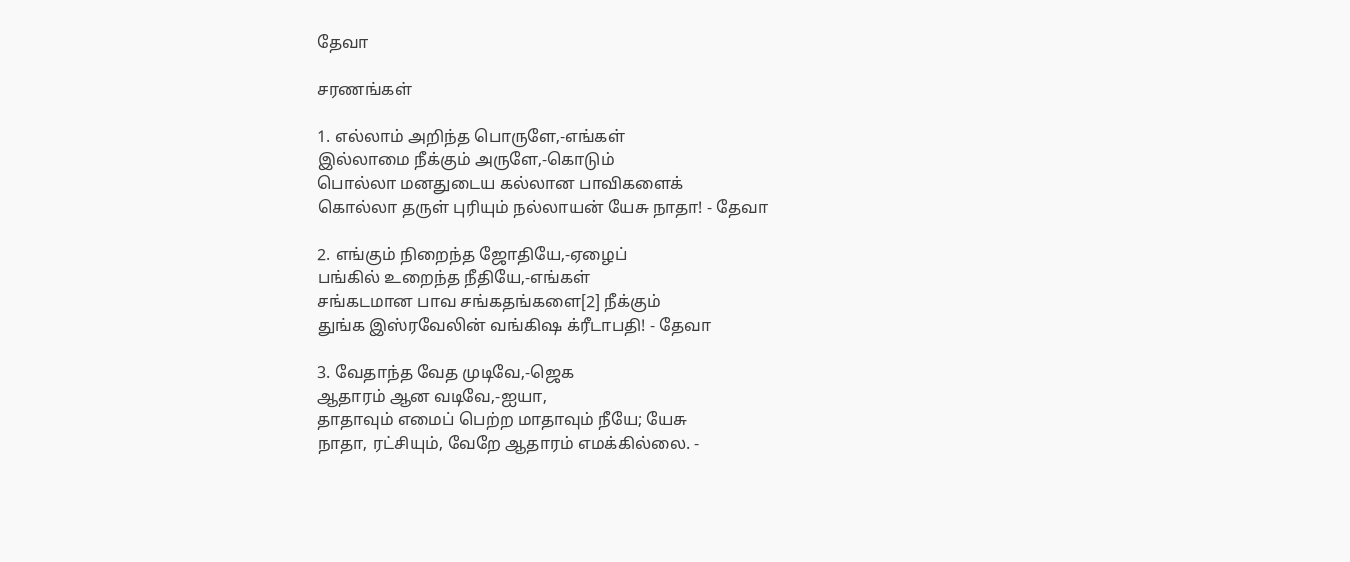தேவா

சரணங்கள்

1. எல்லாம் அறிந்த பொருளே,-எங்கள்
இல்லாமை நீக்கும் அருளே,-கொடும்
பொல்லா மனதுடைய கல்லான பாவிகளைக்
கொல்லா தருள் புரியும் நல்லாயன் யேசு நாதா! - தேவா

2. எங்கும் நிறைந்த ஜோதியே,-ஏழைப்
பங்கில் உறைந்த நீதியே,-எங்கள்
சங்கடமான பாவ சங்கதங்களை[2] நீக்கும்
துங்க இஸ்ரவேலின் வங்கிஷ க்ரீடாபதி! - தேவா

3. வேதாந்த வேத முடிவே,-ஜெக
ஆதாரம் ஆன வடிவே,-ஐயா,
தாதாவும் எமைப் பெற்ற மாதாவும் நீயே; யேசு
நாதா, ரட்சியும், வேறே ஆதாரம் எமக்கில்லை. -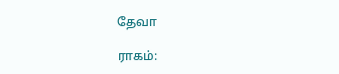தேவா

ராகம்: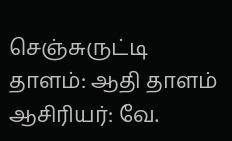செஞ்சுருட்டி
தாளம்: ஆதி தாளம்
ஆசிரியர்: வே.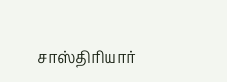சாஸ்திரியார்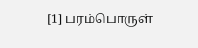[1] பரம்பொருள்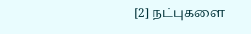[2] நட்புகளை